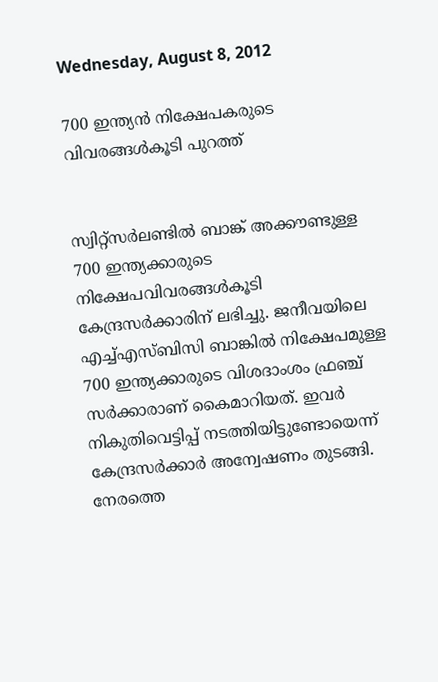Wednesday, August 8, 2012

700 ഇന്ത്യന്‍ നിക്ഷേപകരുടെ വിവരങ്ങള്‍കൂടി പുറത്ത്


സ്വിറ്റ്സര്‍ലണ്ടില്‍ ബാങ്ക് അക്കൗണ്ടുള്ള 700 ഇന്ത്യക്കാരുടെ നിക്ഷേപവിവരങ്ങള്‍കൂടി കേന്ദ്രസര്‍ക്കാരിന് ലഭിച്ചു. ജനീവയിലെ എച്ച്എസ്ബിസി ബാങ്കില്‍ നിക്ഷേപമുള്ള 700 ഇന്ത്യക്കാരുടെ വിശദാംശം ഫ്രഞ്ച് സര്‍ക്കാരാണ് കൈമാറിയത്. ഇവര്‍ നികുതിവെട്ടിപ്പ് നടത്തിയിട്ടുണ്ടോയെന്ന് കേന്ദ്രസര്‍ക്കാര്‍ അന്വേഷണം തുടങ്ങി. നേരത്തെ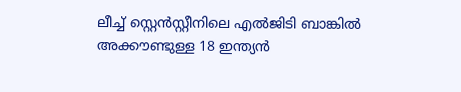ലീച്ച് സ്റ്റെന്‍സ്റ്റീനിലെ എല്‍ജിടി ബാങ്കില്‍ അക്കൗണ്ടുള്ള 18 ഇന്ത്യന്‍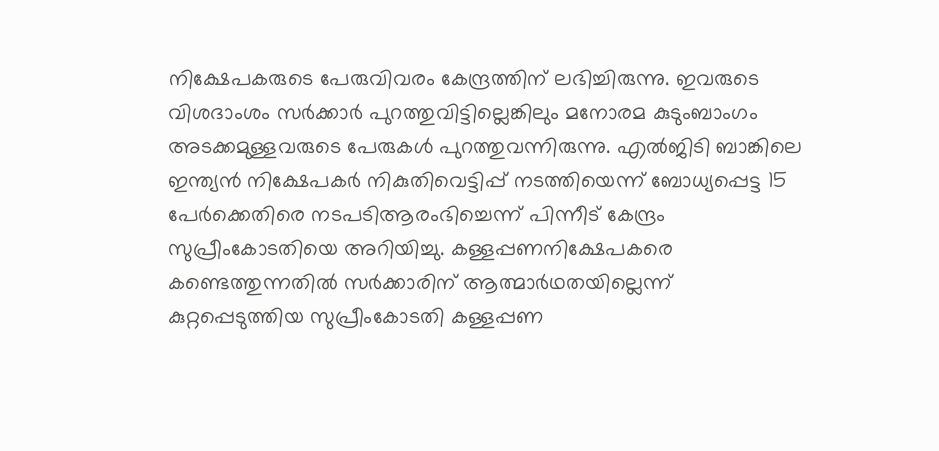നിക്ഷേപകരുടെ പേരുവിവരം കേന്ദ്രത്തിന് ലഭിച്ചിരുന്നു. ഇവരുടെ വിശദാംശം സര്‍ക്കാര്‍ പുറത്തുവിട്ടില്ലെങ്കിലും മനോരമ കുടുംബാംഗം അടക്കമുള്ളവരുടെ പേരുകള്‍ പുറത്തുവന്നിരുന്നു. എല്‍ജിടി ബാങ്കിലെ ഇന്ത്യന്‍ നിക്ഷേപകര്‍ നികുതിവെട്ടിപ്പ് നടത്തിയെന്ന് ബോധ്യപ്പെട്ട 15 പേര്‍ക്കെതിരെ നടപടിആരംഭിച്ചെന്ന് പിന്നീട് കേന്ദ്രം സുപ്രീംകോടതിയെ അറിയിച്ചു. കള്ളപ്പണനിക്ഷേപകരെ കണ്ടെത്തുന്നതില്‍ സര്‍ക്കാരിന് ആത്മാര്‍ഥതയില്ലെന്ന് കുറ്റപ്പെടുത്തിയ സുപ്രീംകോടതി കള്ളപ്പണ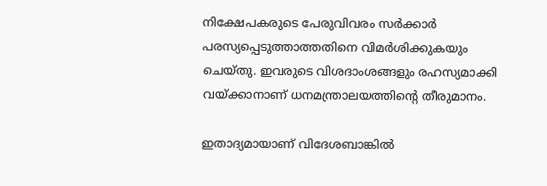നിക്ഷേപകരുടെ പേരുവിവരം സര്‍ക്കാര്‍ പരസ്യപ്പെടുത്താത്തതിനെ വിമര്‍ശിക്കുകയും ചെയ്തു. ഇവരുടെ വിശദാംശങ്ങളും രഹസ്യമാക്കി വയ്ക്കാനാണ് ധനമന്ത്രാലയത്തിന്റെ തീരുമാനം.

ഇതാദ്യമായാണ് വിദേശബാങ്കില്‍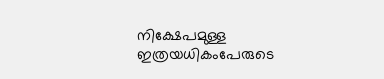നിക്ഷേപമുള്ള ഇത്രയധികംപേരുടെ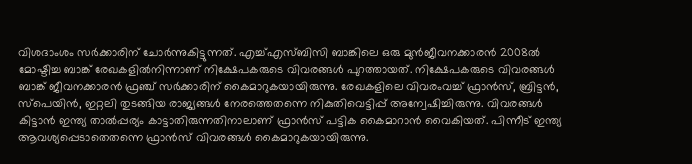വിശദാംശം സര്‍ക്കാരിന് ചോര്‍ന്നുകിട്ടുന്നത്. എച്ച്എസ്ബിസി ബാങ്കിലെ ഒരു മുന്‍ജീവനക്കാരന്‍ 2008ല്‍ മോഷ്ടിച്ച ബാങ്ക് രേഖകളില്‍നിന്നാണ് നിക്ഷേപകരുടെ വിവരങ്ങള്‍ പുറത്തായത്. നിക്ഷേപകരുടെ വിവരങ്ങള്‍ ബാങ്ക് ജീവനക്കാരന്‍ ഫ്രഞ്ച് സര്‍ക്കാരിന് കൈമാറുകയായിരുന്നു. രേഖകളിലെ വിവരംവച്ച് ഫ്രാന്‍സ്, ബ്രിട്ടന്‍, സ്പെയിന്‍, ഇറ്റലി തുടങ്ങിയ രാജ്യങ്ങള്‍ നേരത്തെതന്നെ നികുതിവെട്ടിപ്പ് അന്വേഷിച്ചിരുന്നു. വിവരങ്ങള്‍ കിട്ടാന്‍ ഇന്ത്യ താല്‍പ്പര്യം കാട്ടാതിരുന്നതിനാലാണ് ഫ്രാന്‍സ് പട്ടിക കൈമാറാന്‍ വൈകിയത്. പിന്നീട് ഇന്ത്യ ആവശ്യപ്പെടാതെതന്നെ ഫ്രാന്‍സ് വിവരങ്ങള്‍ കൈമാറുകയായിരുന്നു.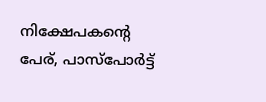നിക്ഷേപകന്റെ പേര്, പാസ്പോര്‍ട്ട്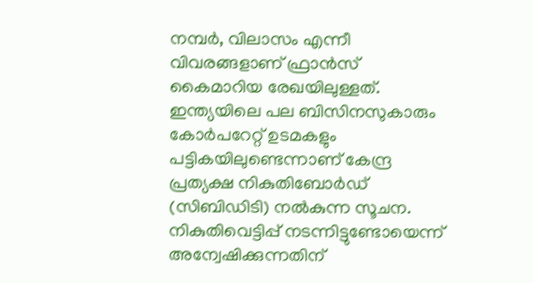നമ്പര്‍, വിലാസം എന്നീ വിവരങ്ങളാണ് ഫ്രാന്‍സ് കൈമാറിയ രേഖയിലുള്ളത്. ഇന്ത്യയിലെ പല ബിസിനസുകാരും കോര്‍പറേറ്റ് ഉടമകളും പട്ടികയിലുണ്ടെന്നാണ് കേന്ദ്ര പ്രത്യക്ഷ നികുതിബോര്‍ഡ് (സിബിഡിടി) നല്‍കുന്ന സൂചന. നികുതിവെട്ടിപ്പ് നടന്നിട്ടുണ്ടോയെന്ന് അന്വേഷിക്കുന്നതിന്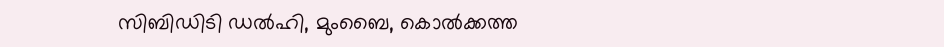സിബിഡിടി ഡല്‍ഹി, മുംബൈ, കൊല്‍ക്കത്ത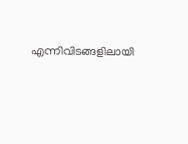എന്നിവിടങ്ങളിലായി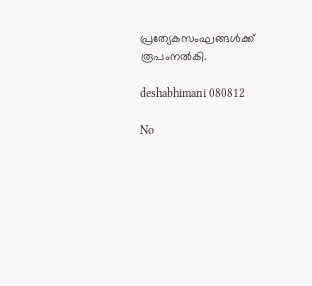പ്രത്യേകസംഘങ്ങള്‍ക്ക് രൂപംനല്‍കി.

deshabhimani 080812

No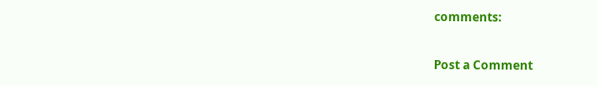comments:

Post a Comment